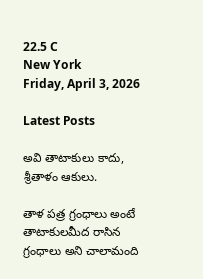22.5 C
New York
Friday, April 3, 2026

Latest Posts

అవి తాటాకులు కాదు, శ్రీతాళం ఆకులు.

తాళ పత్ర గ్రంధాలు అంటే తాటాకులమీద రాసిన గ్రంధాలు అని చాలామంది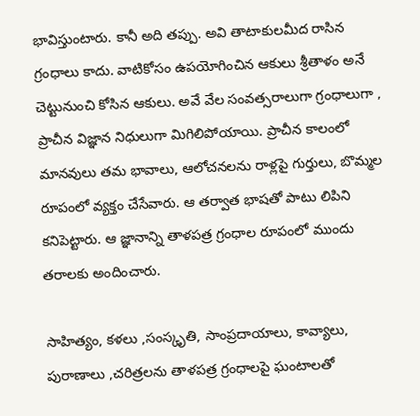భావిస్తుంటారు. కానీ అది తప్పు. అవి తాటాకులమీద రాసిన గ్రంధాలు కాదు. వాటికోసం ఉపయోగించిన ఆకులు శ్రీతాళం అనే చెట్టునుంచి కోసిన ఆకులు. అవే వేల సంవత్సరాలుగా గ్రంధాలుగా , ప్రాచీన విజ్ఞాన నిధులుగా మిగిలిపోయాయి. ప్రాచీన కాలంలో మానవులు తమ భావాలు, ఆలోచనలను రాళ్లపై గుర్తులు, బొమ్మల రూపంలో వ్యక్తం చేసేవారు. ఆ తర్వాత భాషతో పాటు లిపిని కనిపెట్టారు. ఆ జ్ఞానాన్ని తాళపత్ర గ్రంధాల రూపంలో ముందు తరాలకు అందించారు.

సాహిత్యం, కళలు ,సంస్కృతి, సాంప్రదాయాలు, కావ్యాలు, పురాణాలు ,చరిత్రలను తాళపత్ర గ్రంధాలపై ఘంటాలతో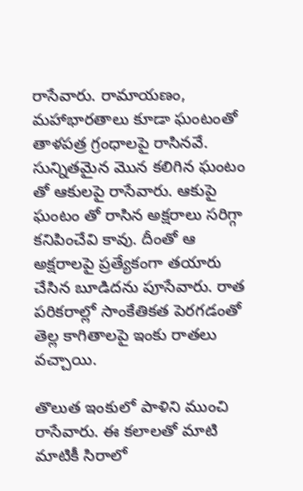రాసేవారు. రామాయణం, మహాభారతాలు కూడా ఘంటంతో తాళపత్ర గ్రంధాలపై రాసినవే. సున్నితమైన మొన కలిగిన ఘంటం తో ఆకులపై రాసేవారు. ఆకుపై ఘంటం తో రాసిన అక్షరాలు సరిగ్గా కనిపించేవి కావు. దీంతో ఆ అక్షరాలపై ప్రత్యేకంగా తయారు చేసిన బూడిదను పూసేవారు. రాత పరికరాల్లో సాంకేతికత పెరగడంతో తెల్ల కాగితాలపై ఇంకు రాతలు వచ్చాయి.

తొలుత ఇంకులో పాళిని ముంచి రాసేవారు. ఈ కలాలతో మాటి మాటికీ సిరాలో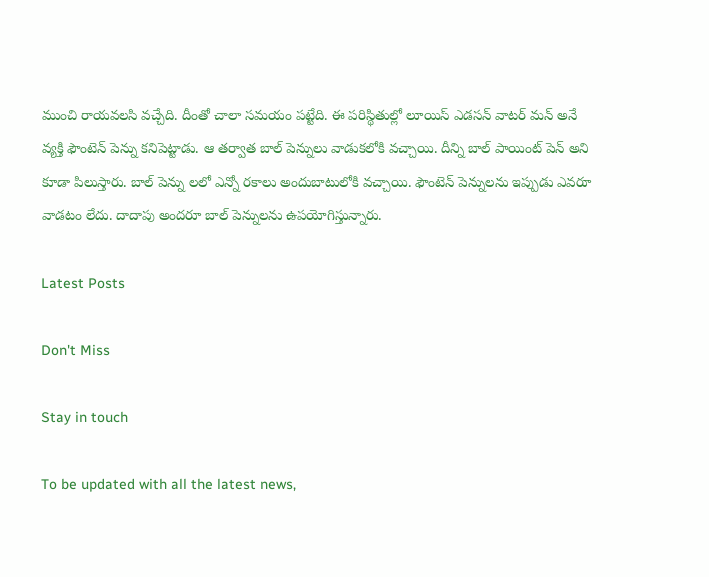ముంచి రాయవలసి వచ్చేది. దీంతో చాలా సమయం పట్టేది. ఈ పరిస్థితుల్లో లూయిస్ ఎడసన్ వాటర్ మన్ అనే వ్యక్తి ఫౌంటెన్ పెన్ను కనిపెట్టాడు. ఆ తర్వాత బాల్ పెన్నులు వాడుకలోకి వచ్చాయి. దీన్ని బాల్ పాయింట్ పెన్ అని కూడా పిలుస్తారు. బాల్ పెన్ను లలో ఎన్నో రకాలు అందుబాటులోకి వచ్చాయి. ఫౌంటెన్ పెన్నులను ఇప్పుడు ఎవరూ వాడటం లేదు. దాదాపు అందరూ బాల్ పెన్నులను ఉపయోగిస్తున్నారు.

Latest Posts

Don't Miss

Stay in touch

To be updated with all the latest news,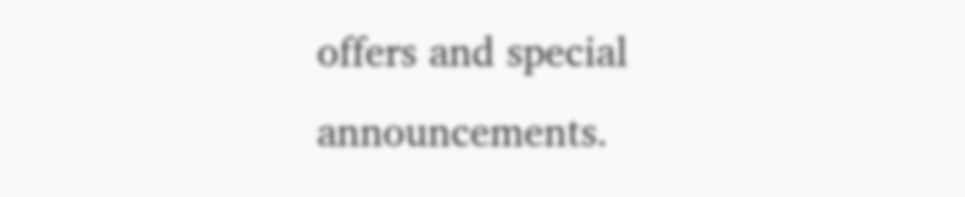offers and special announcements.